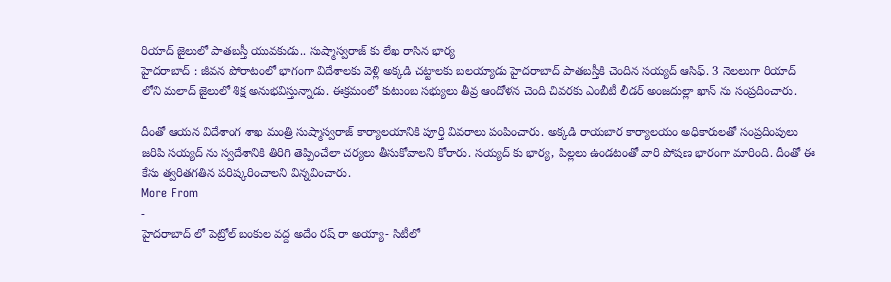రియాద్ జైలులో పాతబస్తీ యువకుడు.. సుష్మాస్వరాజ్ కు లేఖ రాసిన భార్య
హైదరాబాద్ : జీవన పోరాటంలో భాగంగా విదేశాలకు వెళ్లి అక్కడి చట్టాలకు బలయ్యాడు హైదరాబాద్ పాతబస్తీకి చెందిన సయ్యద్ ఆసిఫ్. 3 నెలలుగా రియాద్ లోని మలాద్ జైలులో శిక్ష అనుభవిస్తున్నాడు. ఈక్రమంలో కుటుంబ సభ్యులు తీవ్ర ఆందోళన చెంది చివరకు ఎంబీటీ లీడర్ అంజదుల్లా ఖాన్ ను సంప్రదించారు.

దీంతో ఆయన విదేశాంగ శాఖ మంత్రి సుష్మాస్వరాజ్ కార్యాలయానికి పూర్తి వివరాలు పంపించారు. అక్కడి రాయబార కార్యాలయం అధికారులతో సంప్రదింపులు జరిపి సయ్యద్ ను స్వదేశానికి తిరిగి తెప్పించేలా చర్యలు తీసుకోవాలని కోరారు. సయ్యద్ కు భార్య, పిల్లలు ఉండటంతో వారి పోషణ భారంగా మారింది. దీంతో ఈ కేసు త్వరితగతిన పరిష్కరించాలని విన్నవించారు.
More From
-
హైదరాబాద్ లో పెట్రోల్ బంకుల వద్ద అదేం రష్ రా అయ్యా- సిటీలో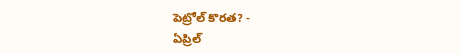పెట్రోల్ కొరత? -
ఏప్రిల్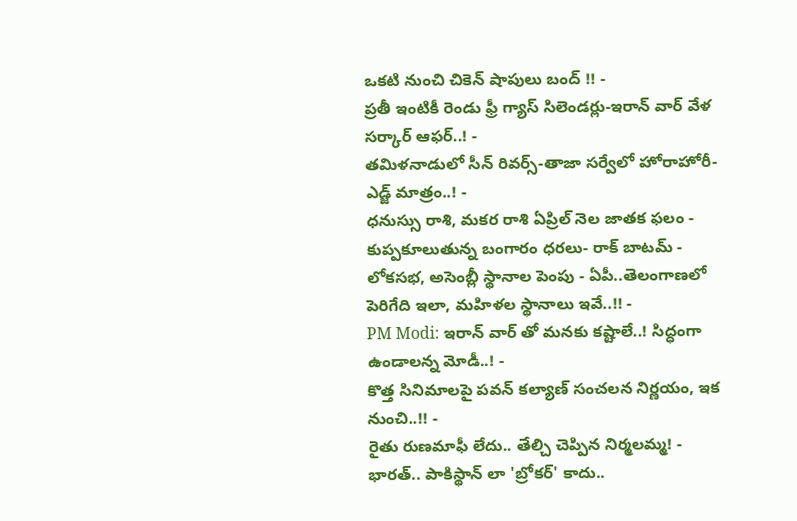ఒకటి నుంచి చికెన్ షాపులు బంద్ !! -
ప్రతీ ఇంటికీ రెండు ఫ్రీ గ్యాస్ సిలెండర్లు-ఇరాన్ వార్ వేళ సర్కార్ ఆఫర్..! -
తమిళనాడులో సీన్ రివర్స్-తాజా సర్వేలో హోరాహోరీ-ఎడ్జ్ మాత్రం..! -
ధనుస్సు రాశి, మకర రాశి ఏప్రిల్ నెల జాతక ఫలం -
కుప్పకూలుతున్న బంగారం ధరలు- రాక్ బాటమ్ -
లోకసభ, అసెంబ్లీ స్థానాల పెంపు - ఏపీ..తెలంగాణలో పెరిగేది ఇలా, మహిళల స్థానాలు ఇవే..!! -
PM Modi: ఇరాన్ వార్ తో మనకు కష్టాలే..! సిద్ధంగా ఉండాలన్న మోడీ..! -
కొత్త సినిమాలపై పవన్ కల్యాణ్ సంచలన నిర్ణయం, ఇక నుంచి..!! -
రైతు రుణమాఫీ లేదు.. తేల్చి చెప్పిన నిర్మలమ్మ! -
భారత్.. పాకిస్థాన్ లా 'బ్రోకర్' కాదు..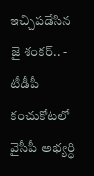ఇచ్చిపడేసిన జై శంకర్.. -
టీడీపీ కంచుకోటలో వైసీపీ అభ్యర్ధి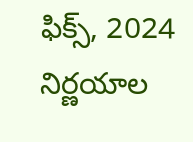ఫిక్స్, 2024 నిర్ణయాల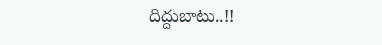దిద్దుబాటు..!!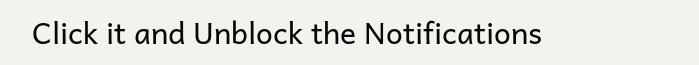Click it and Unblock the Notifications